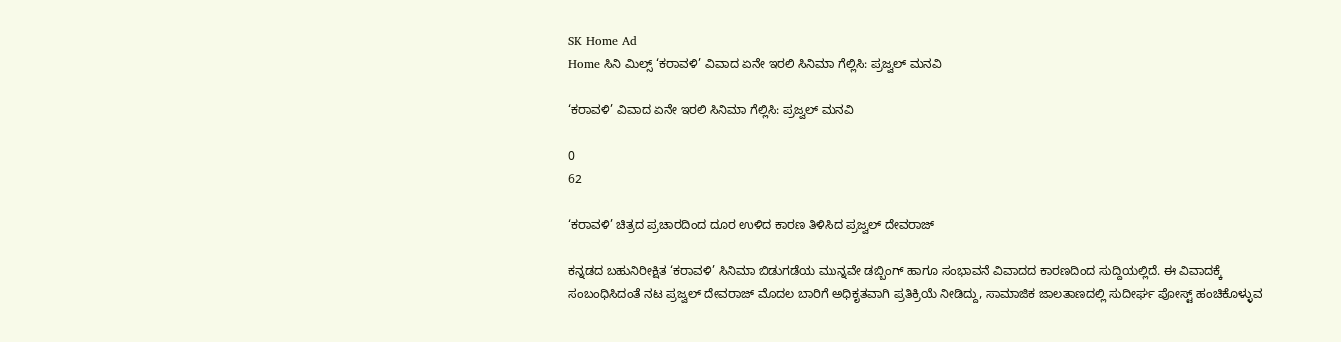SK Home Ad
Home ಸಿನಿ ಮಿಲ್ಸ್ ‘ಕರಾವಳಿ’ ವಿವಾದ ಏನೇ ಇರಲಿ ಸಿನಿಮಾ ಗೆಲ್ಲಿಸಿ: ಪ್ರಜ್ವಲ್ ಮನವಿ

‘ಕರಾವಳಿ’ ವಿವಾದ ಏನೇ ಇರಲಿ ಸಿನಿಮಾ ಗೆಲ್ಲಿಸಿ: ಪ್ರಜ್ವಲ್ ಮನವಿ

0
62

‘ಕರಾವಳಿ’ ಚಿತ್ರದ ಪ್ರಚಾರದಿಂದ ದೂರ ಉಳಿದ ಕಾರಣ ತಿಳಿಸಿದ ಪ್ರಜ್ವಲ್ ದೇವರಾಜ್

ಕನ್ನಡದ ಬಹುನಿರೀಕ್ಷಿತ ‘ಕರಾವಳಿ’ ಸಿನಿಮಾ ಬಿಡುಗಡೆಯ ಮುನ್ನವೇ ಡಬ್ಬಿಂಗ್ ಹಾಗೂ ಸಂಭಾವನೆ ವಿವಾದದ ಕಾರಣದಿಂದ ಸುದ್ದಿಯಲ್ಲಿದೆ. ಈ ವಿವಾದಕ್ಕೆ ಸಂಬಂಧಿಸಿದಂತೆ ನಟ ಪ್ರಜ್ವಲ್ ದೇವರಾಜ್ ಮೊದಲ ಬಾರಿಗೆ ಅಧಿಕೃತವಾಗಿ ಪ್ರತಿಕ್ರಿಯೆ ನೀಡಿದ್ದು, ಸಾಮಾಜಿಕ ಜಾಲತಾಣದಲ್ಲಿ ಸುದೀರ್ಘ ಪೋಸ್ಟ್ ಹಂಚಿಕೊಳ್ಳುವ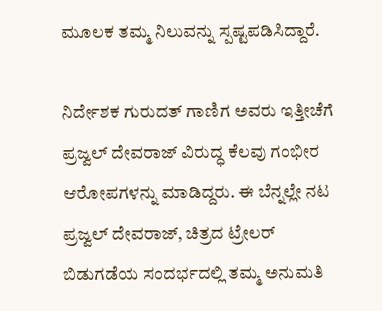ಮೂಲಕ ತಮ್ಮ ನಿಲುವನ್ನು ಸ್ಪಷ್ಟಪಡಿಸಿದ್ದಾರೆ.

ನಿರ್ದೇಶಕ ಗುರುದತ್ ಗಾಣಿಗ ಅವರು ಇತ್ತೀಚೆಗೆ ಪ್ರಜ್ವಲ್ ದೇವರಾಜ್ ವಿರುದ್ಧ ಕೆಲವು ಗಂಭೀರ ಆರೋಪಗಳನ್ನು ಮಾಡಿದ್ದರು. ಈ ಬೆನ್ನಲ್ಲೇ ನಟ ಪ್ರಜ್ವಲ್ ದೇವರಾಜ್, ಚಿತ್ರದ ಟ್ರೇಲರ್ ಬಿಡುಗಡೆಯ ಸಂದರ್ಭದಲ್ಲಿ ತಮ್ಮ ಅನುಮತಿ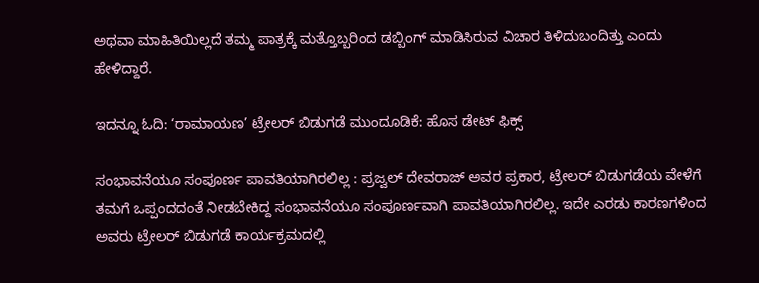ಅಥವಾ ಮಾಹಿತಿಯಿಲ್ಲದೆ ತಮ್ಮ ಪಾತ್ರಕ್ಕೆ ಮತ್ತೊಬ್ಬರಿಂದ ಡಬ್ಬಿಂಗ್ ಮಾಡಿಸಿರುವ ವಿಚಾರ ತಿಳಿದುಬಂದಿತ್ತು ಎಂದು ಹೇಳಿದ್ದಾರೆ.

ಇದನ್ನೂ ಓದಿ: ‘ರಾಮಾಯಣ’ ಟ್ರೇಲರ್ ಬಿಡುಗಡೆ ಮುಂದೂಡಿಕೆ: ಹೊಸ ಡೇಟ್ ಫಿಕ್ಸ್

ಸಂಭಾವನೆಯೂ ಸಂಪೂರ್ಣ ಪಾವತಿಯಾಗಿರಲಿಲ್ಲ : ಪ್ರಜ್ವಲ್ ದೇವರಾಜ್ ಅವರ ಪ್ರಕಾರ, ಟ್ರೇಲರ್ ಬಿಡುಗಡೆಯ ವೇಳೆಗೆ ತಮಗೆ ಒಪ್ಪಂದದಂತೆ ನೀಡಬೇಕಿದ್ದ ಸಂಭಾವನೆಯೂ ಸಂಪೂರ್ಣವಾಗಿ ಪಾವತಿಯಾಗಿರಲಿಲ್ಲ. ಇದೇ ಎರಡು ಕಾರಣಗಳಿಂದ ಅವರು ಟ್ರೇಲರ್ ಬಿಡುಗಡೆ ಕಾರ್ಯಕ್ರಮದಲ್ಲಿ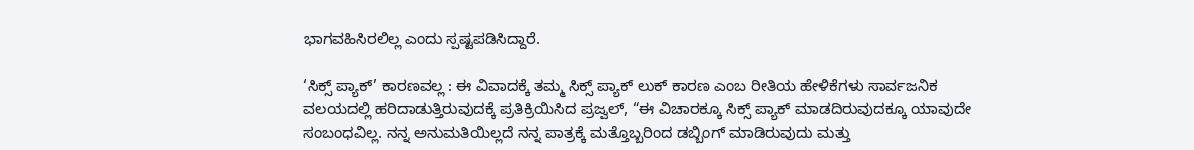ಭಾಗವಹಿಸಿರಲಿಲ್ಲ ಎಂದು ಸ್ಪಷ್ಟಪಡಿಸಿದ್ದಾರೆ.

‘ಸಿಕ್ಸ್ ಪ್ಯಾಕ್’ ಕಾರಣವಲ್ಲ : ಈ ವಿವಾದಕ್ಕೆ ತಮ್ಮ ಸಿಕ್ಸ್ ಪ್ಯಾಕ್ ಲುಕ್ ಕಾರಣ ಎಂಬ ರೀತಿಯ ಹೇಳಿಕೆಗಳು ಸಾರ್ವಜನಿಕ ವಲಯದಲ್ಲಿ ಹರಿದಾಡುತ್ತಿರುವುದಕ್ಕೆ ಪ್ರತಿಕ್ರಿಯಿಸಿದ ಪ್ರಜ್ವಲ್, “ಈ ವಿಚಾರಕ್ಕೂ ಸಿಕ್ಸ್ ಪ್ಯಾಕ್ ಮಾಡದಿರುವುದಕ್ಕೂ ಯಾವುದೇ ಸಂಬಂಧವಿಲ್ಲ. ನನ್ನ ಅನುಮತಿಯಿಲ್ಲದೆ ನನ್ನ ಪಾತ್ರಕ್ಕೆ ಮತ್ತೊಬ್ಬರಿಂದ ಡಬ್ಬಿಂಗ್ ಮಾಡಿರುವುದು ಮತ್ತು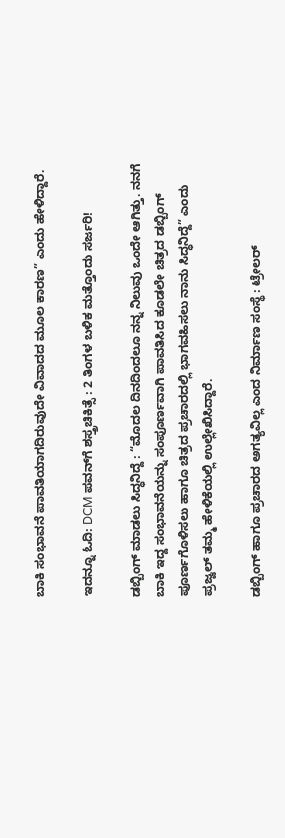ಬಾಕಿ ಸಂಭಾವನೆ ಪಾವತಿಯಾಗದಿರುವುದೇ ವಿವಾದದ ಮೂಲ ಕಾರಣ” ಎಂದು ಹೇಳಿದ್ದಾರೆ.

ಇದನ್ನೂ ಓದಿ: DCM ಪವನ್‌ಗೆ ಶಸ್ತ್ರಚಿಕಿತ್ಸೆ : 2 ತಿಂಗಳ ಬಳಿಕ ಮತ್ತೊಂದು ಸರ್ಜರಿ!

ಡಬ್ಬಿಂಗ್ ಮಾಡಲು ಸಿದ್ಧನಿದ್ದೆ : “ಮೊದಲ ದಿನದಿಂದಲೂ ನನ್ನ ನಿಲುವು ಒಂದೇ ಆಗಿತ್ತು. ನನಗೆ ಬಾಕಿ ಇದ್ದ ಸಂಭಾವನೆಯನ್ನು ಸಂಪೂರ್ಣವಾಗಿ ಪಾವತಿಸಿದ ಕೂಡಲೇ ಚಿತ್ರದ ಡಬ್ಬಿಂಗ್ ಪೂರ್ಣಗೊಳಿಸಲು ಹಾಗೂ ಚಿತ್ರದ ಪ್ರಚಾರದಲ್ಲಿ ಭಾಗವಹಿಸಲು ನಾನು ಸಿದ್ಧನಿದ್ದೆ” ಎಂದು ಪ್ರಜ್ವಲ್ ತಮ್ಮ ಹೇಳಿಕೆಯಲ್ಲಿ ಉಲ್ಲೇಖಿಸಿದ್ದಾರೆ.

ಡಬ್ಬಿಂಗ್ ಹಾಗೂ ಪ್ರಚಾರದ ಅಗತ್ಯವಿಲ್ಲ ಎಂದ ನಿರ್ಮಾಣ ಸಂಸ್ಥೆ : ಟ್ರೇಲರ್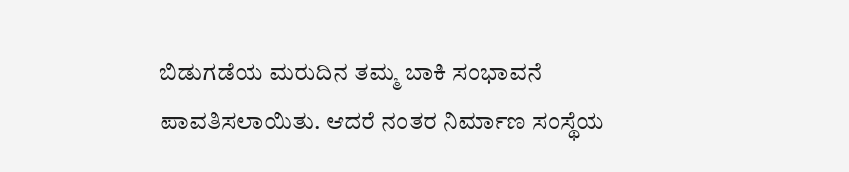ಬಿಡುಗಡೆಯ ಮರುದಿನ ತಮ್ಮ ಬಾಕಿ ಸಂಭಾವನೆ ಪಾವತಿಸಲಾಯಿತು. ಆದರೆ ನಂತರ ನಿರ್ಮಾಣ ಸಂಸ್ಥೆಯ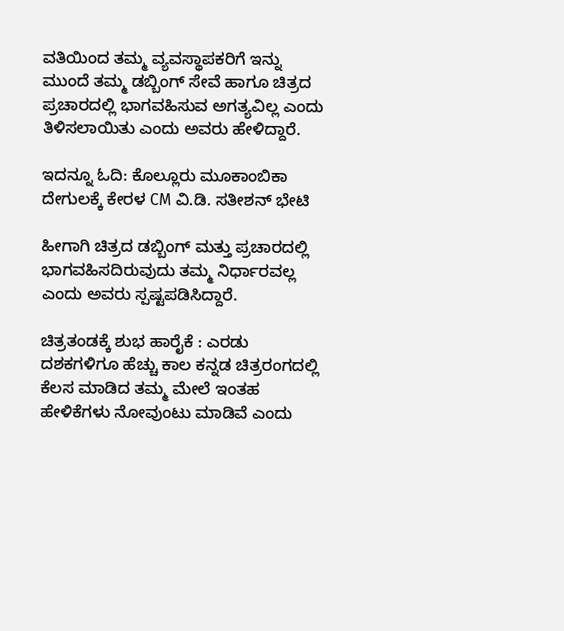ವತಿಯಿಂದ ತಮ್ಮ ವ್ಯವಸ್ಥಾಪಕರಿಗೆ ಇನ್ನು ಮುಂದೆ ತಮ್ಮ ಡಬ್ಬಿಂಗ್ ಸೇವೆ ಹಾಗೂ ಚಿತ್ರದ ಪ್ರಚಾರದಲ್ಲಿ ಭಾಗವಹಿಸುವ ಅಗತ್ಯವಿಲ್ಲ ಎಂದು ತಿಳಿಸಲಾಯಿತು ಎಂದು ಅವರು ಹೇಳಿದ್ದಾರೆ.

ಇದನ್ನೂ ಓದಿ: ಕೊಲ್ಲೂರು ಮೂಕಾಂಬಿಕಾ ದೇಗುಲಕ್ಕೆ ಕೇರಳ CM ವಿ.ಡಿ. ಸತೀಶನ್ ಭೇಟಿ

ಹೀಗಾಗಿ ಚಿತ್ರದ ಡಬ್ಬಿಂಗ್ ಮತ್ತು ಪ್ರಚಾರದಲ್ಲಿ ಭಾಗವಹಿಸದಿರುವುದು ತಮ್ಮ ನಿರ್ಧಾರವಲ್ಲ ಎಂದು ಅವರು ಸ್ಪಷ್ಟಪಡಿಸಿದ್ದಾರೆ.

ಚಿತ್ರತಂಡಕ್ಕೆ ಶುಭ ಹಾರೈಕೆ : ಎರಡು ದಶಕಗಳಿಗೂ ಹೆಚ್ಚು ಕಾಲ ಕನ್ನಡ ಚಿತ್ರರಂಗದಲ್ಲಿ ಕೆಲಸ ಮಾಡಿದ ತಮ್ಮ ಮೇಲೆ ಇಂತಹ ಹೇಳಿಕೆಗಳು ನೋವುಂಟು ಮಾಡಿವೆ ಎಂದು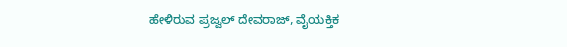ಹೇಳಿರುವ ಪ್ರಜ್ವಲ್ ದೇವರಾಜ್, ವೈಯಕ್ತಿಕ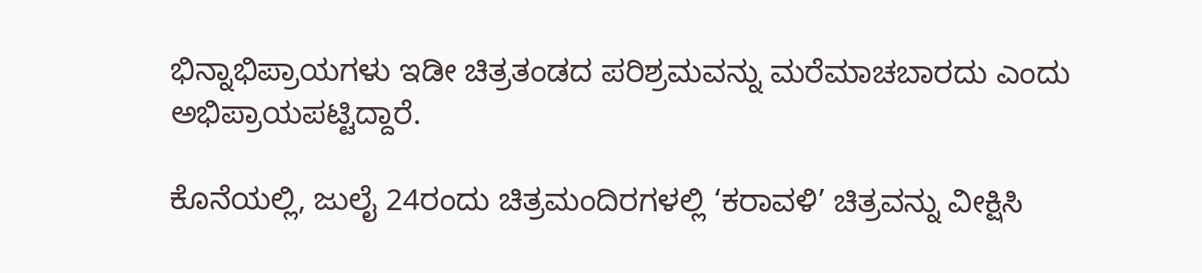ಭಿನ್ನಾಭಿಪ್ರಾಯಗಳು ಇಡೀ ಚಿತ್ರತಂಡದ ಪರಿಶ್ರಮವನ್ನು ಮರೆಮಾಚಬಾರದು ಎಂದು ಅಭಿಪ್ರಾಯಪಟ್ಟಿದ್ದಾರೆ.

ಕೊನೆಯಲ್ಲಿ, ಜುಲೈ 24ರಂದು ಚಿತ್ರಮಂದಿರಗಳಲ್ಲಿ ‘ಕರಾವಳಿ’ ಚಿತ್ರವನ್ನು ವೀಕ್ಷಿಸಿ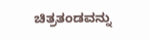ಚಿತ್ರತಂಡವನ್ನು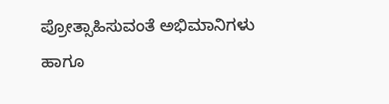ಪ್ರೋತ್ಸಾಹಿಸುವಂತೆ ಅಭಿಮಾನಿಗಳು ಹಾಗೂ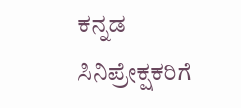ಕನ್ನಡ ಸಿನಿಪ್ರೇಕ್ಷಕರಿಗೆ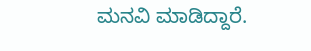ಮನವಿ ಮಾಡಿದ್ದಾರೆ.